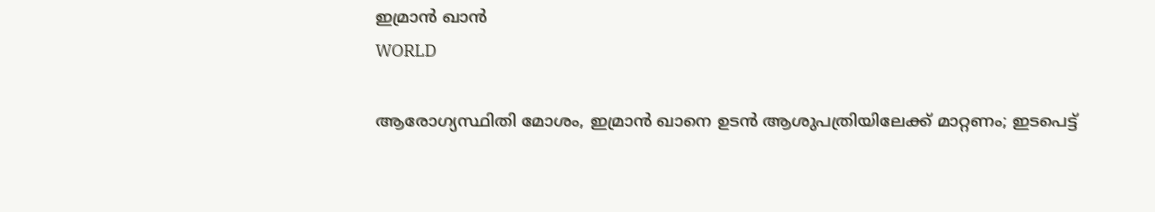ഇമ്രാന്‍ ഖാന്‍
WORLD

ആരോഗ്യസ്ഥിതി മോശം, ഇമ്രാന്‍ ഖാനെ ഉടന്‍ ആശുപത്രിയിലേക്ക് മാറ്റണം; ഇടപെട്ട്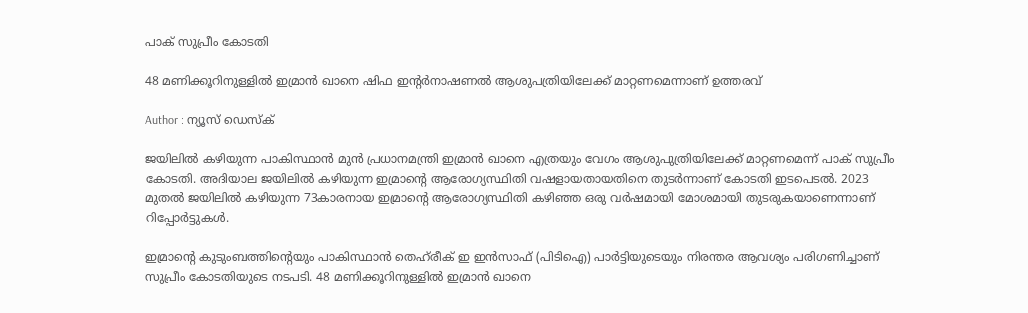പാക് സുപ്രീം കോടതി

48 മണിക്കൂറിനുള്ളില്‍ ഇമ്രാന്‍ ഖാനെ ഷിഫ ഇന്റര്‍നാഷണല്‍ ആശുപത്രിയിലേക്ക് മാറ്റണമെന്നാണ് ഉത്തരവ്

Author : ന്യൂസ് ഡെസ്ക്

ജയിലില്‍ കഴിയുന്ന പാകിസ്ഥാന്‍ മുന്‍ പ്രധാനമന്ത്രി ഇമ്രാന്‍ ഖാനെ എത്രയും വേഗം ആശുപുത്രിയിലേക്ക് മാറ്റണമെന്ന് പാക് സുപ്രീം കോടതി. അദിയാല ജയിലില്‍ കഴിയുന്ന ഇമ്രാന്റെ ആരോഗ്യസ്ഥിതി വഷളായതായതിനെ തുടര്‍ന്നാണ് കോടതി ഇടപെടല്‍. 2023 മുതൽ ജയിലിൽ കഴിയുന്ന 73കാരനായ ഇമ്രാന്റെ ആരോഗ്യസ്ഥിതി കഴിഞ്ഞ ഒരു വർഷമായി മോശമായി തുടരുകയാണെന്നാണ് റിപ്പോര്‍ട്ടുകള്‍.

ഇമ്രാന്റെ കുടുംബത്തിന്റെയും പാകിസ്ഥാന്‍ തെഹ്‌രീക് ഇ ഇന്‍സാഫ് (പിടിഐ) പാര്‍ട്ടിയുടെയും നിരന്തര ആവശ്യം പരിഗണിച്ചാണ് സുപ്രീം കോടതിയുടെ നടപടി. 48 മണിക്കൂറിനുള്ളില്‍ ഇമ്രാന്‍ ഖാനെ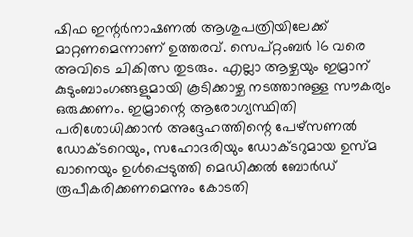ഷിഫ ഇന്റര്‍നാഷണല്‍ ആശുപത്രിയിലേക്ക് മാറ്റണമെന്നാണ് ഉത്തരവ്. സെപ്റ്റംബര്‍ 16 വരെ അവിടെ ചികിത്സ തുടരും. എല്ലാ ആഴ്ചയും ഇമ്രാന് കുടുംബാംഗങ്ങളുമായി കൂടിക്കാഴ്ച നടത്താനുള്ള സൗകര്യം ഒരുക്കണം. ഇമ്രാന്റെ ആരോഗ്യസ്ഥിതി പരിശോധിക്കാന്‍ അദ്ദേഹത്തിന്റെ പേഴ്സണല്‍ ഡോക്ടറെയും, സഹോദരിയും ഡോക്ടറുമായ ഉസ്‌മ ഖാനെയും ഉള്‍പ്പെടുത്തി മെഡിക്കല്‍ ബോര്‍ഡ് രൂപീകരിക്കണമെന്നും കോടതി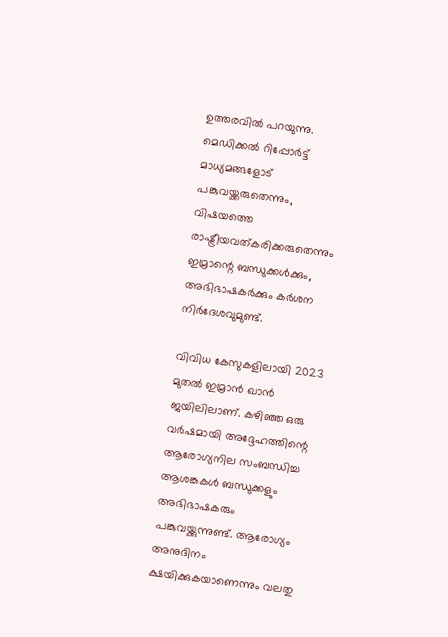ഉത്തരവില്‍ പറയുന്നു. മെഡിക്കല്‍ റിപ്പോര്‍ട്ട് മാധ്യമങ്ങളോട് പങ്കുവയ്ക്കരുതെന്നും, വിഷയത്തെ രാഷ്ട്രീയവത്കരിക്കരുതെന്നും ഇമ്രാന്റെ ബന്ധുക്കള്‍ക്കും, അഭിഭാഷകര്‍ക്കും കര്‍ശന നിര്‍ദേശവുമുണ്ട്.

വിവിധ കേസുകളിലായി 2023 മുതല്‍ ഇമ്രാന്‍ ഖാന്‍ ജയിലിലാണ്. കഴിഞ്ഞ ഒരു വര്‍ഷമായി അദ്ദേഹത്തിന്റെ ആരോഗ്യനില സംബന്ധിച്ച ആശങ്കകള്‍ ബന്ധുക്കളും അഭിഭാഷകരും പങ്കുവയ്ക്കുന്നുണ്ട്. ആരോഗ്യം അനുദിനം ക്ഷയിക്കുകയാണെന്നും വലതു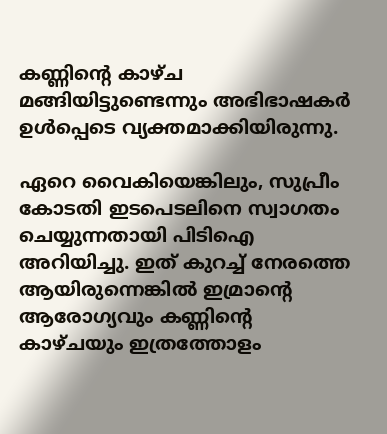കണ്ണിന്റെ കാഴ്ച മങ്ങിയിട്ടുണ്ടെന്നും അഭിഭാഷകര്‍ ഉള്‍പ്പെടെ വ്യക്തമാക്കിയിരുന്നു.

ഏറെ വൈകിയെങ്കിലും, സുപ്രീം കോടതി ഇടപെടലിനെ സ്വാഗതം ചെയ്യുന്നതായി പിടിഐ അറിയിച്ചു. ഇത് കുറച്ച് നേരത്തെ ആയിരുന്നെങ്കില്‍ ഇമ്രാന്റെ ആരോഗ്യവും കണ്ണിന്റെ കാഴ്ചയും ഇത്രത്തോളം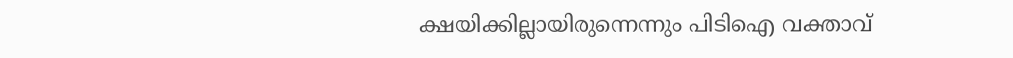ക്ഷയിക്കില്ലായിരുന്നെന്നും പിടിഐ വക്താവ്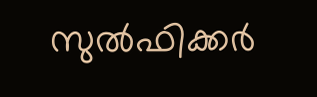സുല്‍ഫിക്കര്‍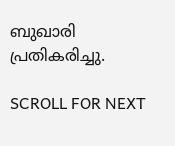ബുഖാരി പ്രതികരിച്ചു.

SCROLL FOR NEXT